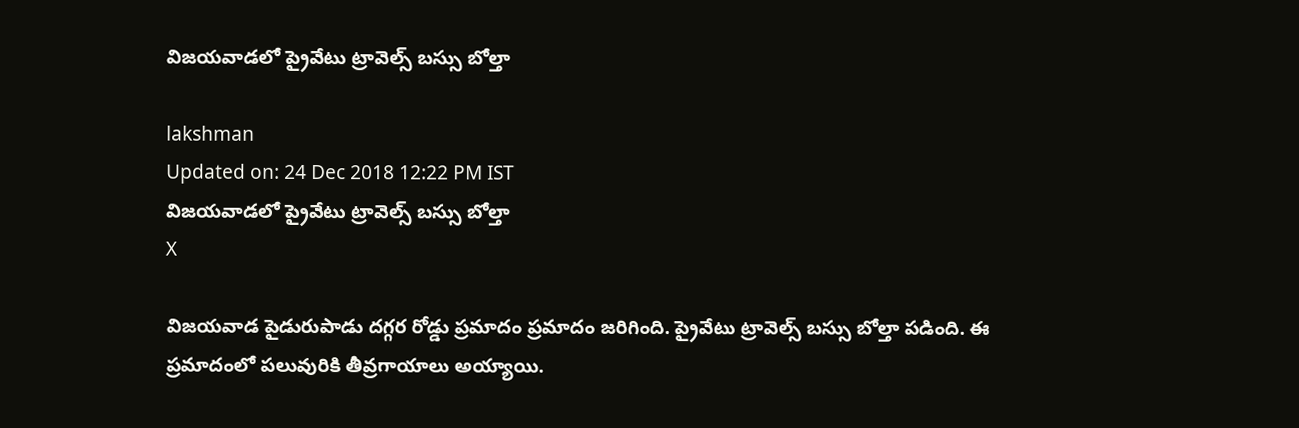విజయవాడలో ప్రైవేటు ట్రావెల్స్‌ బస్సు బోల్తా

lakshman
Updated on: 24 Dec 2018 12:22 PM IST
విజయవాడలో ప్రైవేటు ట్రావెల్స్‌ బస్సు బోల్తా
X

విజయవాడ పైడురుపాడు దగ్గర రోడ్డు ప్రమాదం ప్రమాదం జరిగింది. ప్రైవేటు ట్రావెల్స్‌ బస్సు బోల్తా పడింది. ఈ ప్రమాదంలో పలువురికి తీవ్రగాయాలు అయ్యాయి.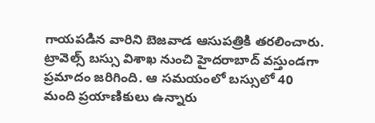గాయపడిన వారిని బెజవాడ ఆసుపత్రికి తరలించారు. ట్రావెల్స్ బస్సు విశాఖ నుంచి హైదరాబాద్ వస్తుండగా ప్రమాదం జరిగింది. ఆ సమయంలో బస్సులో 40 మంది ప్రయాణికులు ఉన్నారు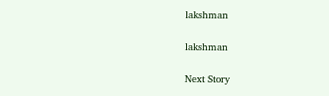lakshman

lakshman

Next Story